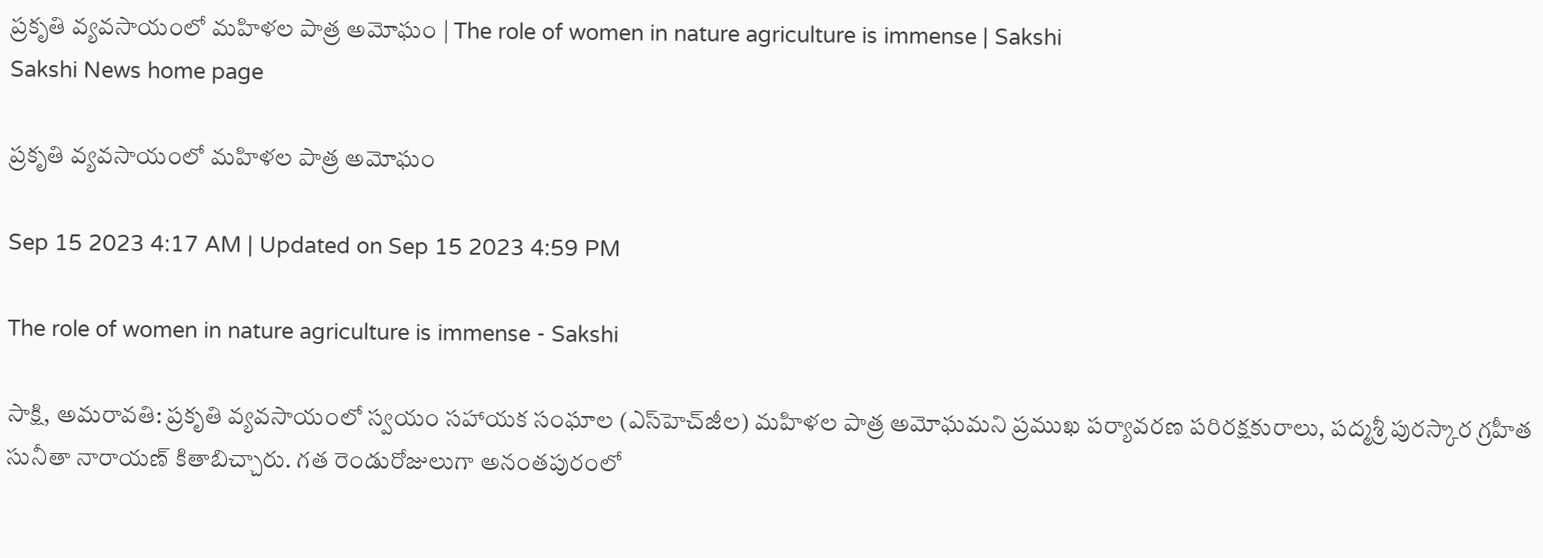ప్రకృతి వ్యవసాయంలో మహిళల పాత్ర అమోఘం | The role of women in nature agriculture is immense | Sakshi
Sakshi News home page

ప్రకృతి వ్యవసాయంలో మహిళల పాత్ర అమోఘం

Sep 15 2023 4:17 AM | Updated on Sep 15 2023 4:59 PM

The role of women in nature agriculture is immense - Sakshi

సాక్షి, అమరావతి: ప్రకృతి వ్యవసాయంలో స్వయం సహాయక సంఘాల (ఎస్‌హెచ్‌జీల) మహిళల పాత్ర అమోఘమని ప్రముఖ పర్యావరణ పరిరక్షకురాలు, పద్మశ్రీ పురస్కార గ్రహీత సునీతా నారాయణ్‌ కితాబిచ్చారు. గత రెండురోజులుగా అనంతపురంలో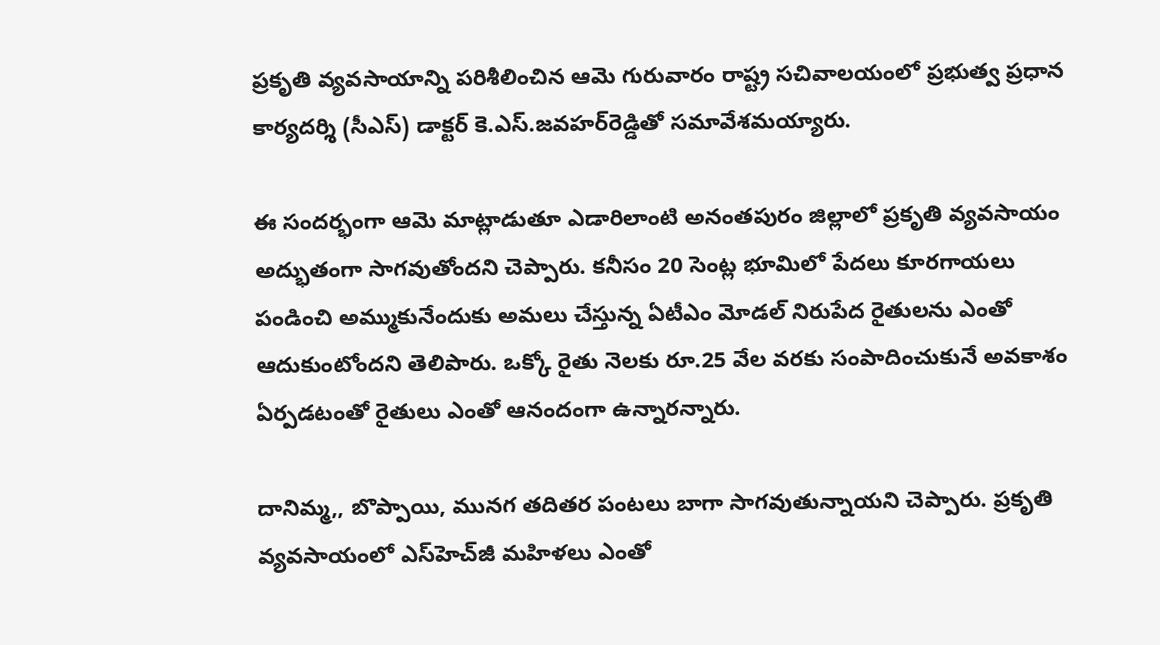ప్రకృతి వ్యవసాయాన్ని పరిశీలించిన ఆమె గురువారం రాష్ట్ర సచివాలయంలో ప్రభుత్వ ప్రధాన కార్యదర్శి (సీఎస్‌) డాక్టర్‌ కె.ఎస్‌.జవహర్‌రెడ్డితో సమావేశమయ్యారు.

ఈ సందర్భంగా ఆమె మాట్లాడుతూ ఎడారిలాంటి అనంతపురం జిల్లాలో ప్రకృతి వ్యవసాయం అద్భుతంగా సాగవుతోందని చెప్పారు. కనీసం 20 సెంట్ల భూమిలో పేదలు కూరగాయలు పండించి అమ్ముకునేందుకు అమలు చేస్తున్న ఏటీఎం మోడల్‌ నిరుపేద రైతులను ఎంతో ఆదుకుంటోందని తెలిపారు. ఒక్కో రైతు నెలకు రూ.25 వేల వరకు సంపాదించుకునే అవకాశం ఏర్పడటంతో రైతులు ఎంతో ఆనందంగా ఉన్నారన్నారు.

దానిమ్మ,, బొప్పాయి, మునగ తదితర పంటలు బాగా సాగవుతున్నాయని చెప్పారు. ప్రకృతి వ్యవసాయంలో ఎస్‌హెచ్‌జీ మహిళలు ఎంతో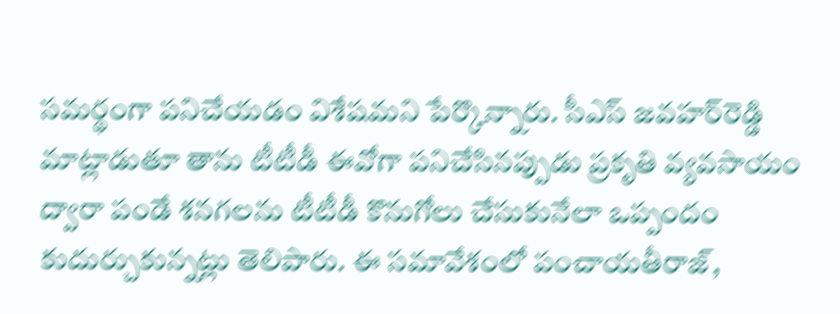సమర్థంగా పనిచేయడం విశేషమని పేర్కొన్నారు. సీఎస్‌ జవహర్‌రెడ్డి మాట్లాడుతూ తాను టీటీడీ ఈవోగా పనిచేసినప్పుడు ప్రకృతి వ్యవసాయం ద్వారా పండే శనగలను టీటీడీ కొనుగోలు చేసుకునేలా ఒప్పందం కుదుర్చుకున్నట్లు తెలిపారు. ఈ సమావేశంలో పంచాయతీరాజ్,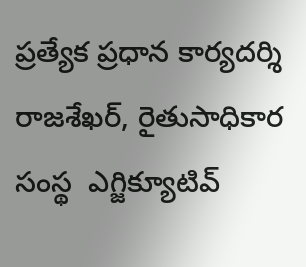ప్రత్యేక ప్రధాన కార్యదర్శి రాజశేఖర్, రైతుసాధికార సంస్థ  ఎగ్జిక్యూటివ్‌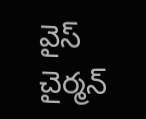వైస్‌ చైర్మన్‌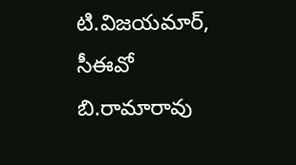టి.విజయమార్, సీఈవో బి.రామారావు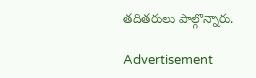తదితరులు పాల్గొన్నారు.

Advertisement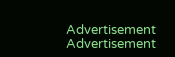Advertisement
Advertisement